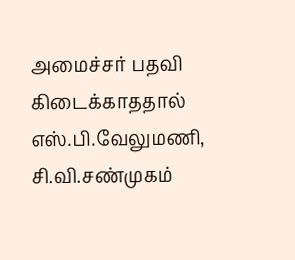அமைச்சர் பதவி கிடைக்காததால் எஸ்.பி.வேலுமணி, சி.வி.சண்முகம்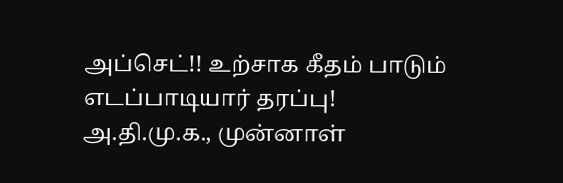அப்செட்!! உற்சாக கீதம் பாடும் எடப்பாடியார் தரப்பு!
அ.தி.மு.க., முன்னாள்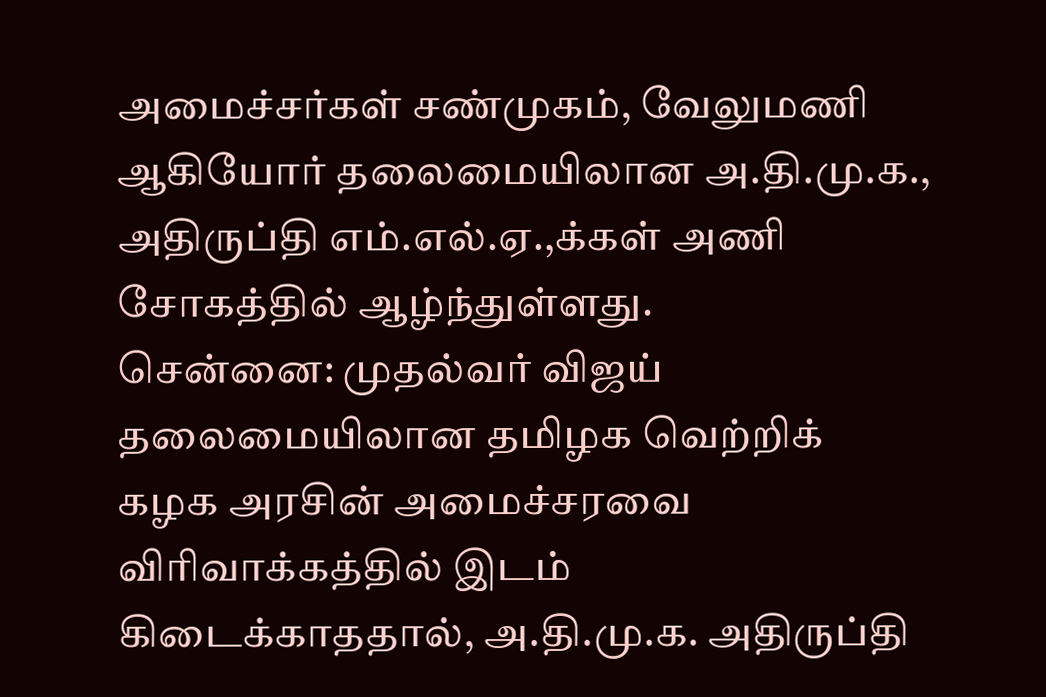அமைச்சர்கள் சண்முகம், வேலுமணி ஆகியோர் தலைமையிலான அ.தி.மு.க., அதிருப்தி எம்.எல்.ஏ.,க்கள் அணி சோகத்தில் ஆழ்ந்துள்ளது.
சென்னை: முதல்வர் விஜய் தலைமையிலான தமிழக வெற்றிக் கழக அரசின் அமைச்சரவை விரிவாக்கத்தில் இடம் கிடைக்காததால், அ.தி.மு.க. அதிருப்தி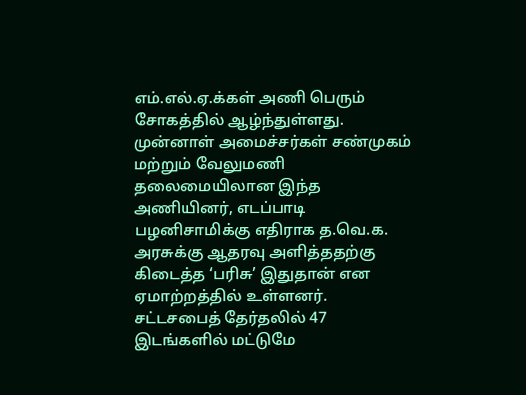எம்.எல்.ஏ.க்கள் அணி பெரும் சோகத்தில் ஆழ்ந்துள்ளது.
முன்னாள் அமைச்சர்கள் சண்முகம் மற்றும் வேலுமணி தலைமையிலான இந்த அணியினர், எடப்பாடி பழனிசாமிக்கு எதிராக த.வெ.க. அரசுக்கு ஆதரவு அளித்ததற்கு கிடைத்த ‘பரிசு’ இதுதான் என ஏமாற்றத்தில் உள்ளனர்.
சட்டசபைத் தேர்தலில் 47 இடங்களில் மட்டுமே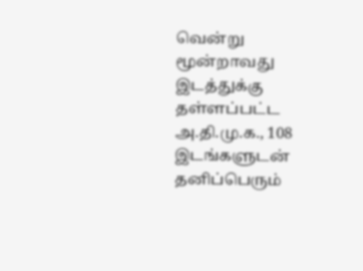வென்று மூன்றாவது இடத்துக்கு தள்ளப்பட்ட அ.தி.மு.க., 108 இடங்களுடன் தனிப்பெரும்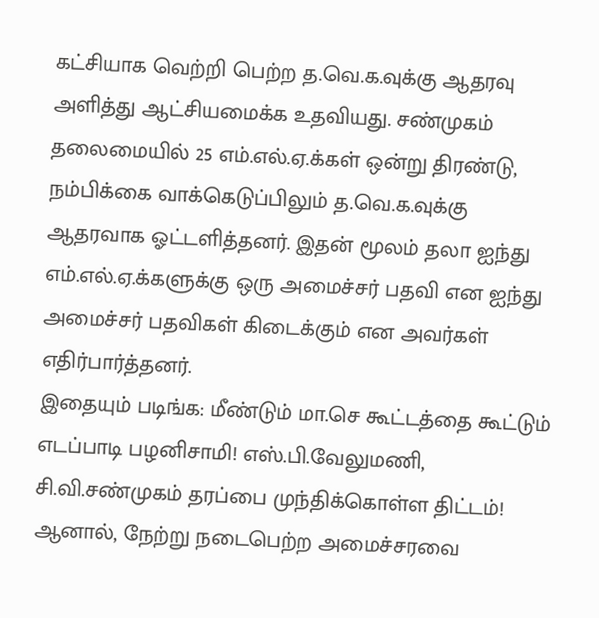கட்சியாக வெற்றி பெற்ற த.வெ.க.வுக்கு ஆதரவு அளித்து ஆட்சியமைக்க உதவியது. சண்முகம் தலைமையில் 25 எம்.எல்.ஏ.க்கள் ஒன்று திரண்டு, நம்பிக்கை வாக்கெடுப்பிலும் த.வெ.க.வுக்கு ஆதரவாக ஓட்டளித்தனர். இதன் மூலம் தலா ஐந்து எம்.எல்.ஏ.க்களுக்கு ஒரு அமைச்சர் பதவி என ஐந்து அமைச்சர் பதவிகள் கிடைக்கும் என அவர்கள் எதிர்பார்த்தனர்.
இதையும் படிங்க: மீண்டும் மா.செ கூட்டத்தை கூட்டும் எடப்பாடி பழனிசாமி! எஸ்.பி.வேலுமணி, சி.வி.சண்முகம் தரப்பை முந்திக்கொள்ள திட்டம்!
ஆனால், நேற்று நடைபெற்ற அமைச்சரவை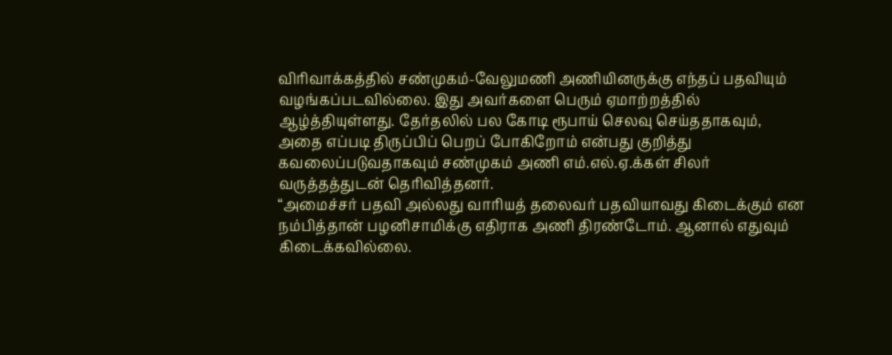விரிவாக்கத்தில் சண்முகம்-வேலுமணி அணியினருக்கு எந்தப் பதவியும் வழங்கப்படவில்லை. இது அவர்களை பெரும் ஏமாற்றத்தில் ஆழ்த்தியுள்ளது. தேர்தலில் பல கோடி ரூபாய் செலவு செய்ததாகவும், அதை எப்படி திருப்பிப் பெறப் போகிறோம் என்பது குறித்து கவலைப்படுவதாகவும் சண்முகம் அணி எம்.எல்.ஏ.க்கள் சிலர் வருத்தத்துடன் தெரிவித்தனர்.
“அமைச்சர் பதவி அல்லது வாரியத் தலைவர் பதவியாவது கிடைக்கும் என நம்பித்தான் பழனிசாமிக்கு எதிராக அணி திரண்டோம். ஆனால் எதுவும் கிடைக்கவில்லை.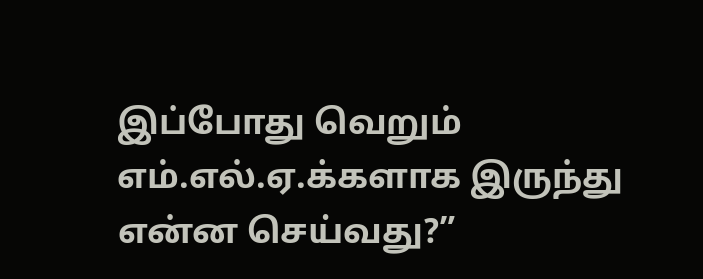இப்போது வெறும் எம்.எல்.ஏ.க்களாக இருந்து என்ன செய்வது?”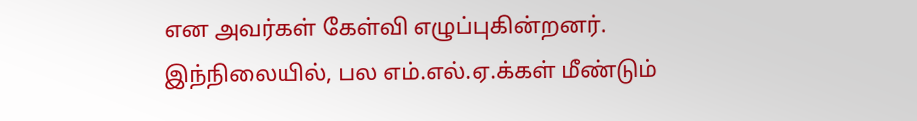என அவர்கள் கேள்வி எழுப்புகின்றனர்.
இந்நிலையில், பல எம்.எல்.ஏ.க்கள் மீண்டும்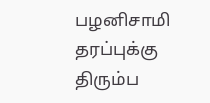பழனிசாமி தரப்புக்கு திரும்ப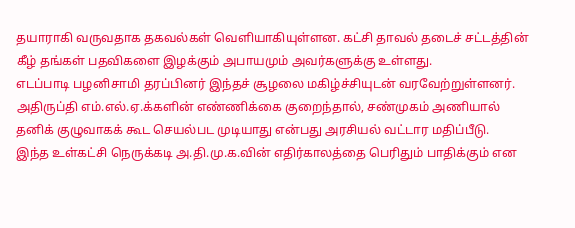தயாராகி வருவதாக தகவல்கள் வெளியாகியுள்ளன. கட்சி தாவல் தடைச் சட்டத்தின் கீழ் தங்கள் பதவிகளை இழக்கும் அபாயமும் அவர்களுக்கு உள்ளது.
எடப்பாடி பழனிசாமி தரப்பினர் இந்தச் சூழலை மகிழ்ச்சியுடன் வரவேற்றுள்ளனர். அதிருப்தி எம்.எல்.ஏ.க்களின் எண்ணிக்கை குறைந்தால், சண்முகம் அணியால் தனிக் குழுவாகக் கூட செயல்பட முடியாது என்பது அரசியல் வட்டார மதிப்பீடு.
இந்த உள்கட்சி நெருக்கடி அ.தி.மு.க.வின் எதிர்காலத்தை பெரிதும் பாதிக்கும் என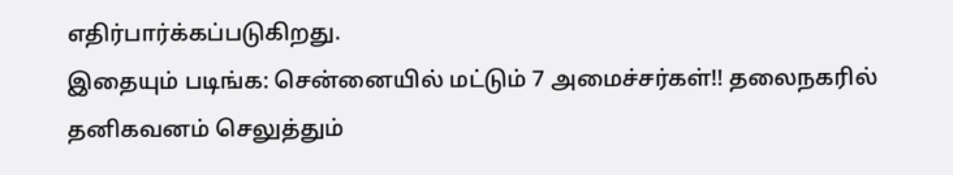எதிர்பார்க்கப்படுகிறது.
இதையும் படிங்க: சென்னையில் மட்டும் 7 அமைச்சர்கள்!! தலைநகரில் தனிகவனம் செலுத்தும்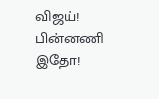விஜய்! பின்னணி இதோ!